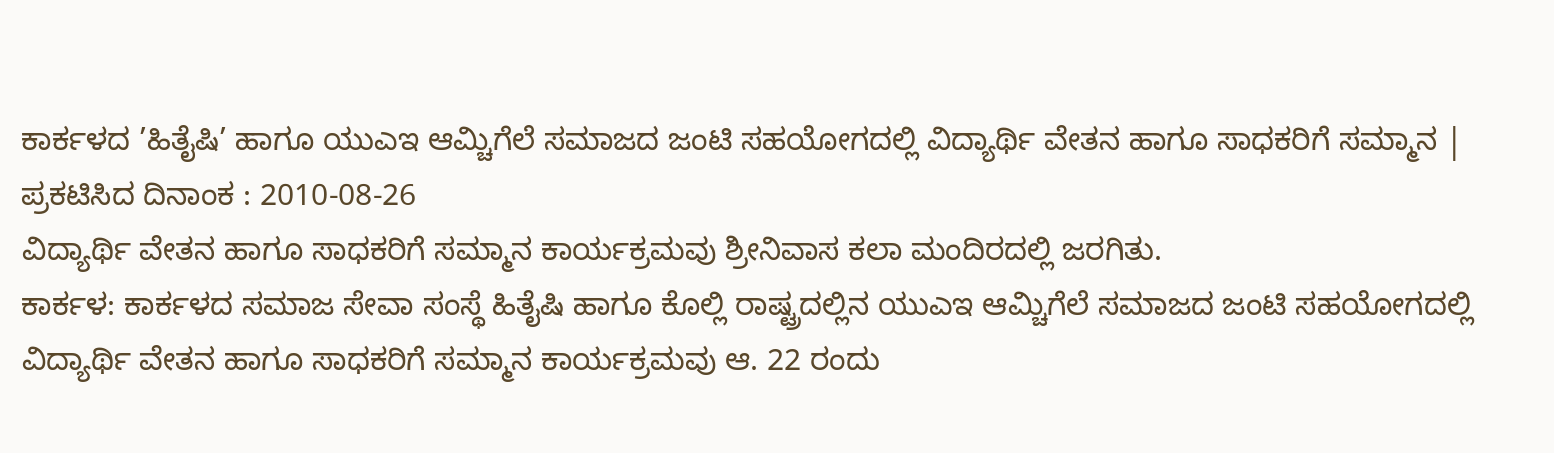ಕಾರ್ಕಳದ ’ಹಿತೈಷಿ’ ಹಾಗೂ ಯುಎಇ ಆಮ್ಚಿಗೆಲೆ ಸಮಾಜದ ಜಂಟಿ ಸಹಯೋಗದಲ್ಲಿ ವಿದ್ಯಾರ್ಥಿ ವೇತನ ಹಾಗೂ ಸಾಧಕರಿಗೆ ಸಮ್ಮಾನ |
ಪ್ರಕಟಿಸಿದ ದಿನಾಂಕ : 2010-08-26
ವಿದ್ಯಾರ್ಥಿ ವೇತನ ಹಾಗೂ ಸಾಧಕರಿಗೆ ಸಮ್ಮಾನ ಕಾರ್ಯಕ್ರಮವು ಶ್ರೀನಿವಾಸ ಕಲಾ ಮಂದಿರದಲ್ಲಿ ಜರಗಿತು.
ಕಾರ್ಕಳ: ಕಾರ್ಕಳದ ಸಮಾಜ ಸೇವಾ ಸಂಸ್ಥೆ ಹಿತೈಷಿ ಹಾಗೂ ಕೊಲ್ಲಿ ರಾಷ್ಟ್ರದಲ್ಲಿನ ಯುಎಇ ಆಮ್ಚಿಗೆಲೆ ಸಮಾಜದ ಜಂಟಿ ಸಹಯೋಗದಲ್ಲಿ ವಿದ್ಯಾರ್ಥಿ ವೇತನ ಹಾಗೂ ಸಾಧಕರಿಗೆ ಸಮ್ಮಾನ ಕಾರ್ಯಕ್ರಮವು ಆ. 22 ರಂದು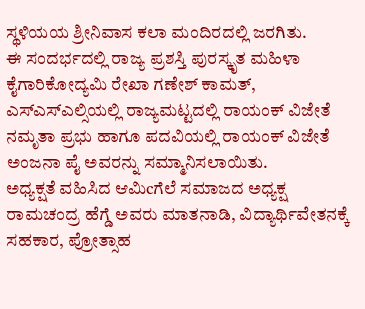ಸ್ಥಳಿಯಯ ಶ್ರೀನಿವಾಸ ಕಲಾ ಮಂದಿರದಲ್ಲಿ ಜರಗಿತು.
ಈ ಸಂದರ್ಭದಲ್ಲಿ ರಾಜ್ಯ ಪ್ರಶಸ್ತಿ ಪುರಸ್ಕೃತ ಮಹಿಳಾ ಕೈಗಾರಿಕೋದ್ಯಮಿ ರೇಖಾ ಗಣೇಶ್ ಕಾಮತ್, ಎಸ್ಎಸ್ಎಲ್ಸಿಯಲ್ಲಿ ರಾಜ್ಯಮಟ್ಟದಲ್ಲಿ ರಾಯಂಕ್ ವಿಜೇತೆ ನಮೃತಾ ಪ್ರಭು ಹಾಗೂ ಪದವಿಯಲ್ಲಿ ರಾಯಂಕ್ ವಿಜೇತೆ ಅಂಜನಾ ಪೈ ಅವರನ್ನು ಸಮ್ಮಾನಿಸಲಾಯಿತು.
ಅಧ್ಯಕ್ಷತೆ ವಹಿಸಿದ ಆಮಿcಗೆಲೆ ಸಮಾಜದ ಅಧ್ಯಕ್ಷ ರಾಮಚಂದ್ರ ಹೆಗ್ಡೆ ಅವರು ಮಾತನಾಡಿ, ವಿದ್ಯಾರ್ಥಿವೇತನಕ್ಕೆ ಸಹಕಾರ, ಪ್ರೋತ್ಸಾಹ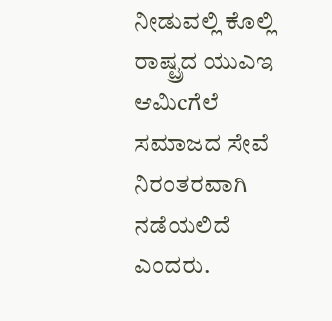ನೀಡುವಲ್ಲಿ ಕೊಲ್ಲಿ ರಾಷ್ಟ್ರದ ಯುಎಇ ಆಮಿcಗೆಲೆ ಸಮಾಜದ ಸೇವೆ ನಿರಂತರವಾಗಿ ನಡೆಯಲಿದೆ ಎಂದರು.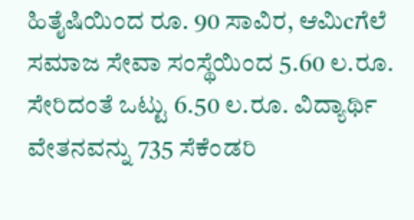ಹಿತೈಷಿಯಿಂದ ರೂ. 90 ಸಾವಿರ, ಆಮಿcಗೆಲೆ ಸಮಾಜ ಸೇವಾ ಸಂಸ್ಥೆಯಿಂದ 5.60 ಲ.ರೂ. ಸೇರಿದಂತೆ ಒಟ್ಟು 6.50 ಲ.ರೂ. ವಿದ್ಯಾರ್ಥಿ ವೇತನವನ್ನು 735 ಸೆಕೆಂಡರಿ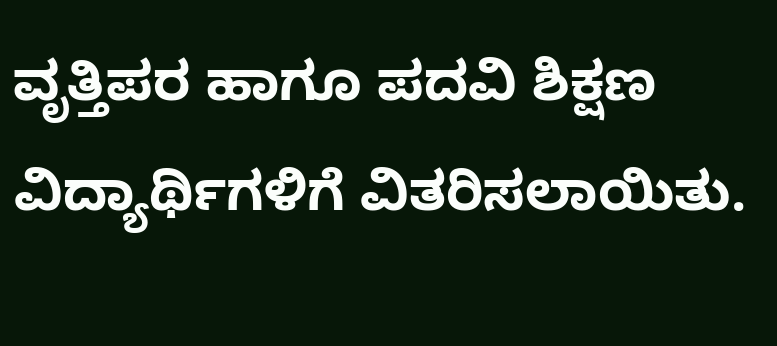ವೃತ್ತಿಪರ ಹಾಗೂ ಪದವಿ ಶಿಕ್ಷಣ ವಿದ್ಯಾರ್ಥಿಗಳಿಗೆ ವಿತರಿಸಲಾಯಿತು.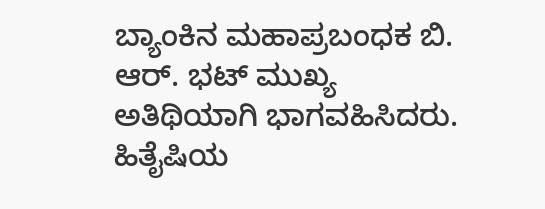ಬ್ಯಾಂಕಿನ ಮಹಾಪ್ರಬಂಧಕ ಬಿ. ಆರ್. ಭಟ್ ಮುಖ್ಯ ಅತಿಥಿಯಾಗಿ ಭಾಗವಹಿಸಿದರು.
ಹಿತೈಷಿಯ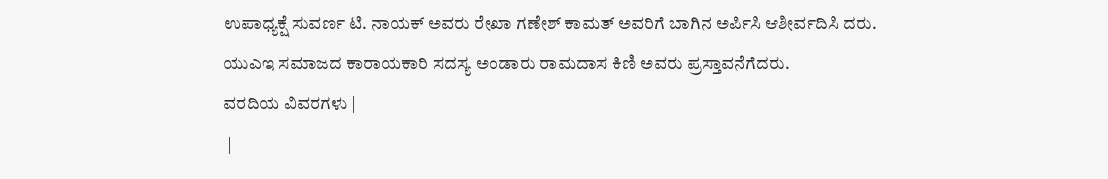ಉಪಾಧ್ಯಕ್ಷೆ ಸುವರ್ಣ ಟಿ. ನಾಯಕ್ ಅವರು ರೇಖಾ ಗಣೇಶ್ ಕಾಮತ್ ಅವರಿಗೆ ಬಾಗಿನ ಅರ್ಪಿಸಿ ಆಶೀರ್ವದಿಸಿ ದರು.
ಯುಎಇ ಸಮಾಜದ ಕಾರಾಯಕಾರಿ ಸದಸ್ಯ ಅಂಡಾರು ರಾಮದಾಸ ಕಿಣಿ ಅವರು ಪ್ರಸ್ತಾವನೆಗೆದರು.
ವರದಿಯ ವಿವರಗಳು |
 |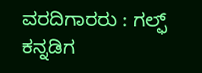ವರದಿಗಾರರು : ಗಲ್ಫ್ ಕನ್ನಡಿಗ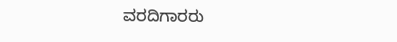ವರದಿಗಾರರು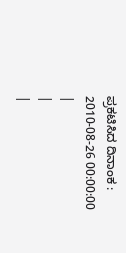ಪ್ರಕಟಿಸಿದ ದಿನಾಂಕ : 2010-08-26 00:00:00
|
|
|